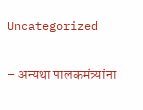Uncategorized

– अन्यथा पालकमंत्र्यांना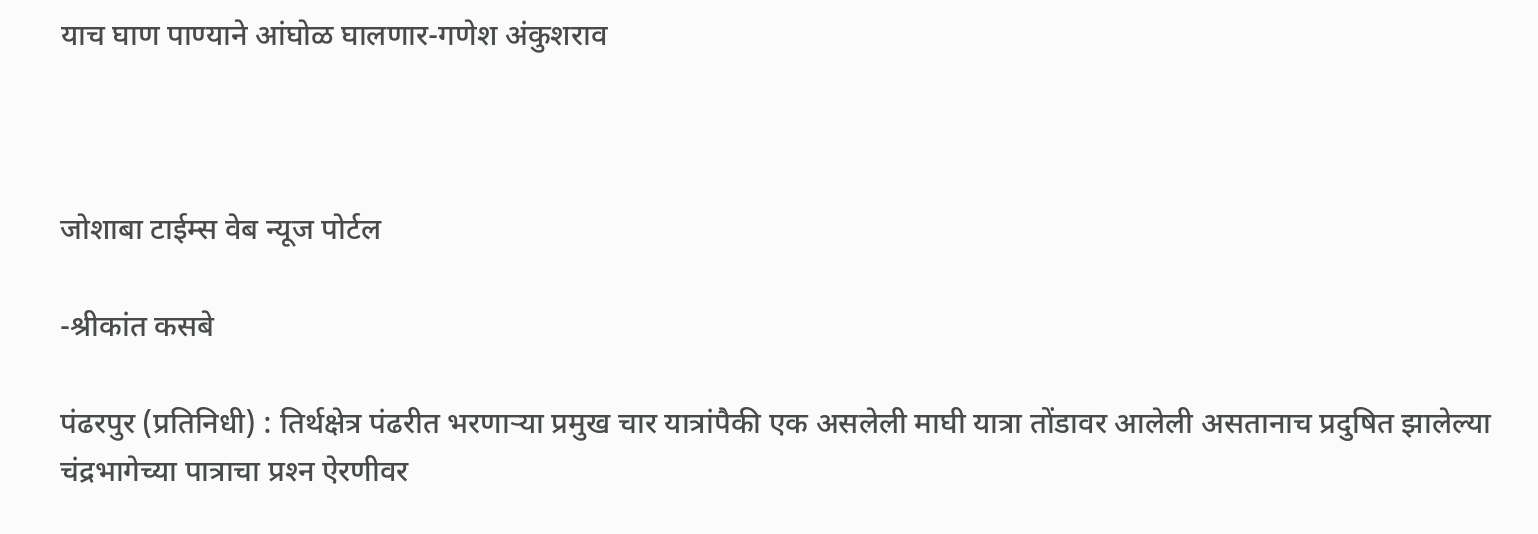याच घाण पाण्याने आंघोळ घालणार-गणेश अंकुशराव



जोशाबा टाईम्स वेब न्यूज पोर्टल

-श्रीकांत कसबे

पंढरपुर (प्रतिनिधी) : तिर्थक्षेत्र पंढरीत भरणार्‍या प्रमुख चार यात्रांपैकी एक असलेली माघी यात्रा तोंडावर आलेली असतानाच प्रदुषित झालेल्या चंद्रभागेच्या पात्राचा प्रश्‍न ऐरणीवर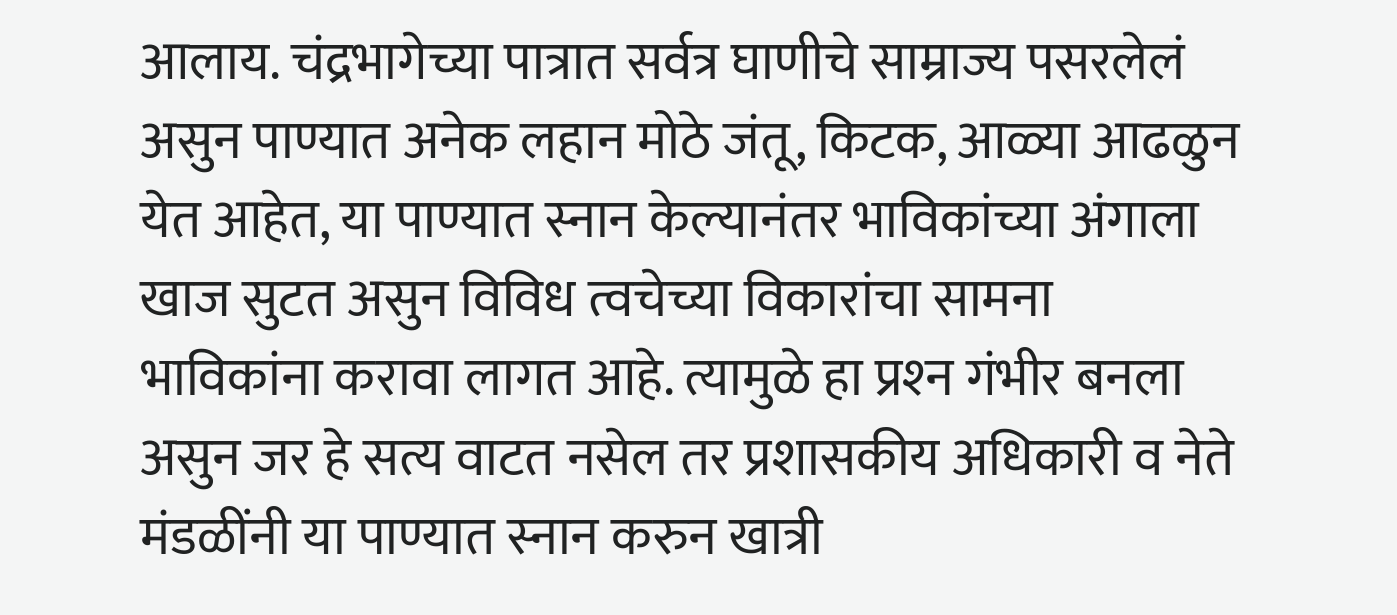आलाय. चंद्रभागेच्या पात्रात सर्वत्र घाणीचे साम्राज्य पसरलेलं असुन पाण्यात अनेक लहान मोठे जंतू, किटक, आळ्या आढळुन येत आहेत, या पाण्यात स्नान केल्यानंतर भाविकांच्या अंगाला खाज सुटत असुन विविध त्वचेच्या विकारांचा सामना भाविकांना करावा लागत आहे. त्यामुळे हा प्रश्‍न गंभीर बनला असुन जर हे सत्य वाटत नसेल तर प्रशासकीय अधिकारी व नेते मंडळींनी या पाण्यात स्नान करुन खात्री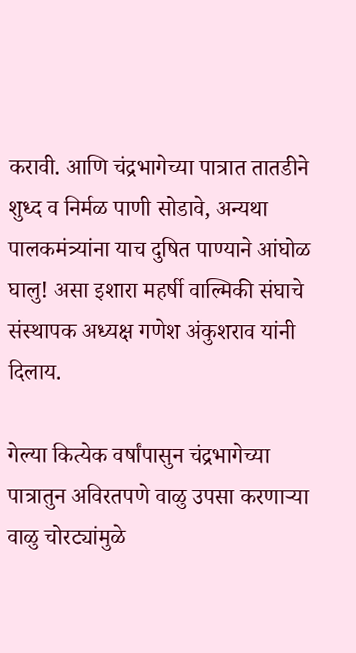करावी. आणि चंद्रभागेच्या पात्रात तातडीने शुध्द व निर्मळ पाणी सोडावे, अन्यथा पालकमंत्र्यांना याच दुषित पाण्याने आंघोळ घालु! असा इशारा महर्षी वाल्मिकी संघाचे संस्थापक अध्यक्ष गणेश अंकुशराव यांनी दिलाय.

गेल्या कित्येक वर्षांपासुन चंद्रभागेच्या पात्रातुन अविरतपणे वाळु उपसा करणार्‍या वाळु चोरट्यांमुळे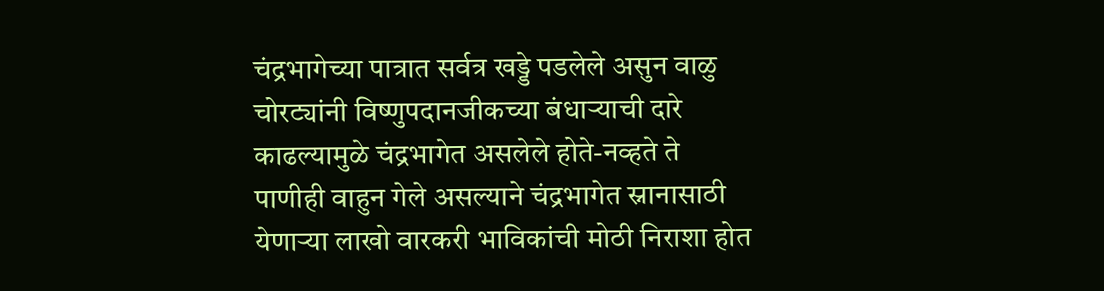चंद्रभागेच्या पात्रात सर्वत्र खड्डे पडलेले असुन वाळु चोरट्यांनी विष्णुपदानजीकच्या बंधार्‍याची दारे काढल्यामुळे चंद्रभागेत असलेले होते-नव्हते ते पाणीही वाहुन गेले असल्याने चंद्रभागेत स्नानासाठी येणार्‍या लाखो वारकरी भाविकांची मोठी निराशा होत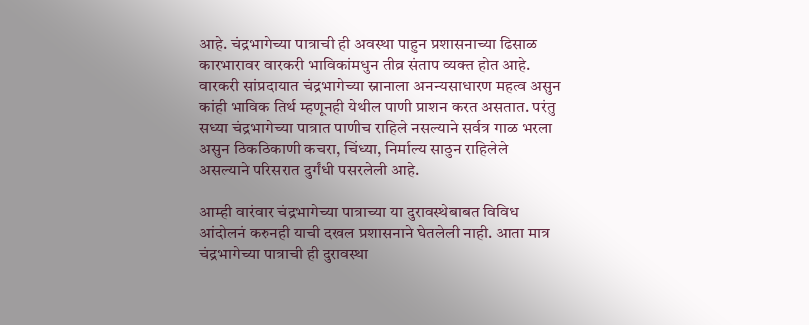आहे. चंद्रभागेच्या पात्राची ही अवस्था पाहुन प्रशासनाच्या ढिसाळ कारभारावर वारकरी भाविकांमधुन तीव्र संताप व्यक्त होत आहे. वारकरी सांप्रदायात चंद्रभागेच्या स्नानाला अनन्यसाधारण महत्व असुन कांही भाविक तिर्थ म्हणूनही येथील पाणी प्राशन करत असतात. परंतु सध्या चंद्रभागेच्या पात्रात पाणीच राहिले नसल्याने सर्वत्र गाळ भरला असुन ठिकठिकाणी कचरा, चिंध्या, निर्माल्य साठुन राहिलेले असल्याने परिसरात दुर्गंधी पसरलेली आहे.

आम्ही वारंवार चंद्रभागेच्या पात्राच्या या दुरावस्थेबाबत विविध आंदोलनं करुनही याची दखल प्रशासनाने घेतलेली नाही. आता मात्र चंद्रभागेच्या पात्राची ही दुरावस्था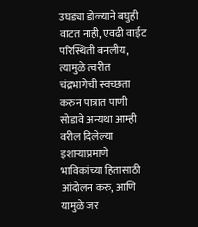उघड्या डोळ्याने बघुही वाटत नाही, एवढी वाईट परिस्थिती बनलीय, त्यामुळे त्वरीत चंद्रभागेची स्वच्छता करुन पात्रात पाणी सोडावे अन्यथा आम्ही वरील दिलेल्या इशार्‍याप्रमाणे भाविकांच्या हितासाठी आंदोलन करु, आणि यामुळे जर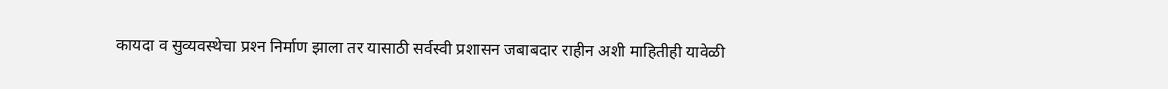कायदा व सुव्यवस्थेचा प्रश्‍न निर्माण झाला तर यासाठी सर्वस्वी प्रशासन जबाबदार राहीन अशी माहितीही यावेळी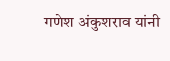गणेश अंकुशराव यांनी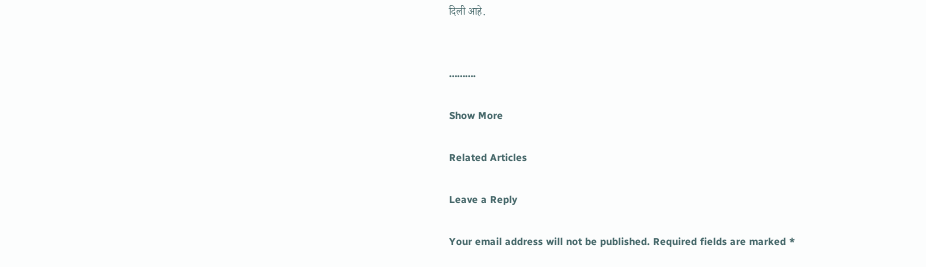दिली आहे.


……….

Show More

Related Articles

Leave a Reply

Your email address will not be published. Required fields are marked *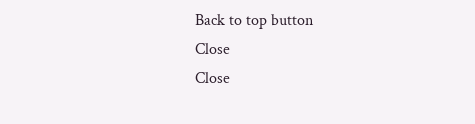Back to top button
Close
Close